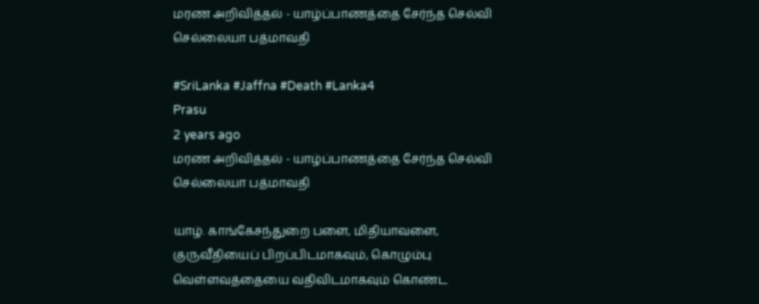மரண அறிவித்தல் - யாழ்ப்பாணத்தை சேர்ந்த செல்வி செல்லையா பத்மாவதி

#SriLanka #Jaffna #Death #Lanka4
Prasu
2 years ago
மரண அறிவித்தல் - யாழ்ப்பாணத்தை சேர்ந்த செல்வி செல்லையா பத்மாவதி

யாழ். காங்கேசந்துறை பளை, மிதியாவளை, குருவீதியைப் பிறப்பிடமாகவும், கொழும்பு வெள்ளவத்தையை வதிவிடமாகவும் கொண்ட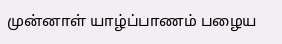முன்னாள் யாழ்ப்பாணம் பழைய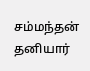சம்மந்தன் தனியார்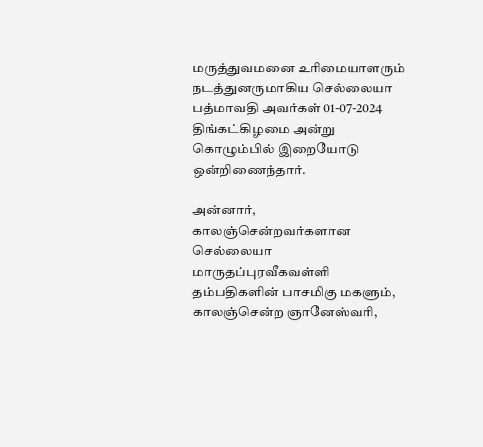மருத்துவமனை உரிமையாளரும் நடத்துனருமாகிய செல்லையா பத்மாவதி அவர்கள் 01-07-2024 திங்கட்கிழமை அன்று கொழும்பில் இறையோடு ஒன்றிணைந்தார்.

அன்னார், காலஞ்சென்றவர்களான செல்லையா மாருதப்புரவீகவள்ளி தம்பதிகளின் பாசமிகு மகளும், காலஞ்சென்ற ஞானேஸ்வரி,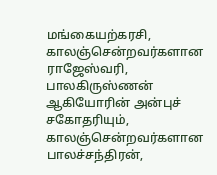மங்கையற்கரசி, காலஞ்சென்றவர்களான ராஜேஸ்வரி, பாலகிருஸ்ணன் ஆகியோரின் அன்புச் சகோதரியும், காலஞ்சென்றவர்களான பாலச்சந்திரன்,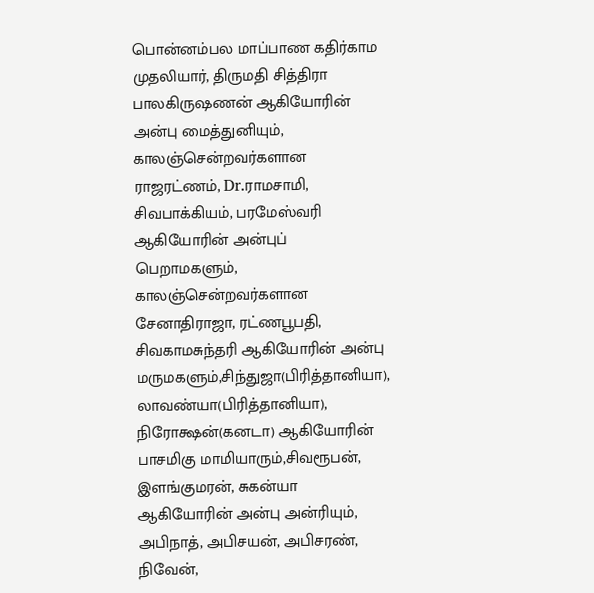பொன்னம்பல மாப்பாண கதிர்காம முதலியார், திருமதி சித்திரா பாலகிருஷணன் ஆகியோரின் அன்பு மைத்துனியும், காலஞ்சென்றவர்களான ராஜரட்ணம், Dr.ராமசாமி, சிவபாக்கியம், பரமேஸ்வரி ஆகியோரின் அன்புப் பெறாமகளும், காலஞ்சென்றவர்களான சேனாதிராஜா, ரட்ணபூபதி, சிவகாமசுந்தரி ஆகியோரின் அன்பு மருமகளும்,சிந்துஜா(பிரித்தானியா), லாவண்யா(பிரித்தானியா), நிரோக்ஷன்(கனடா) ஆகியோரின் பாசமிகு மாமியாரும்,சிவரூபன், இளங்குமரன், சுகன்யா ஆகியோரின் அன்பு அன்ரியும், அபிநாத், அபிசயன், அபிசரண், நிவேன்,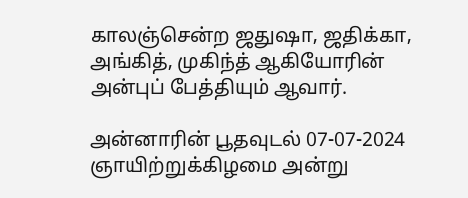காலஞ்சென்ற ஜதுஷா, ஜதிக்கா, அங்கித், முகிந்த் ஆகியோரின் அன்புப் பேத்தியும் ஆவார்.

அன்னாரின் பூதவுடல் 07-07-2024 ஞாயிற்றுக்கிழமை அன்று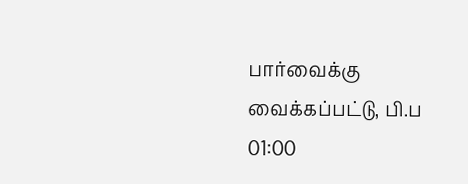பார்வைக்கு வைக்கப்பட்டு, பி.ப 01:00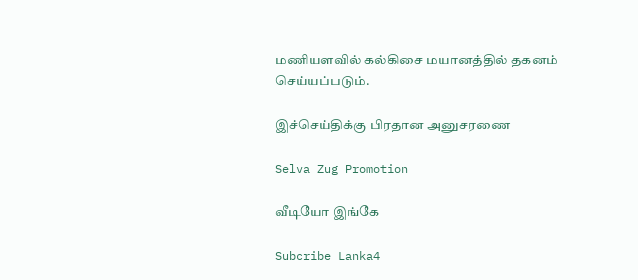மணியளவில் கல்கிசை மயானத்தில் தகனம் செய்யப்படும்.

இச்செய்திக்கு பிரதான அனுசரணை

Selva Zug Promotion

வீடியோ இங்கே

Subcribe Lanka4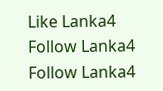Like Lanka4
Follow Lanka4
Follow Lanka4